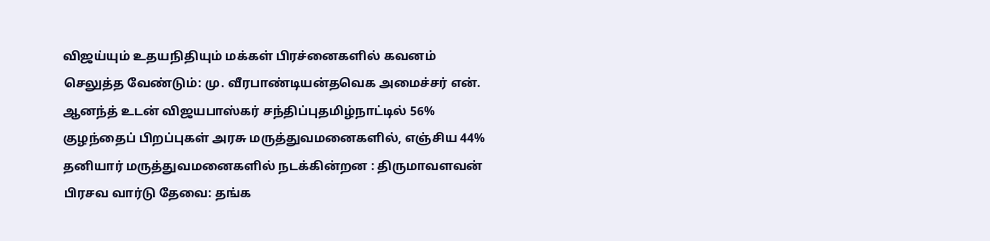விஜய்யும் உதயநிதியும் மக்கள் பிரச்னைகளில் கவனம் செலுத்த வேண்டும்: மு. வீரபாண்டியன்தவெக அமைச்சர் என். ஆனந்த் உடன் விஜயபாஸ்கர் சந்திப்புதமிழ்நாட்டில் 56% குழந்தைப் பிறப்புகள் அரசு மருத்துவமனைகளில், எஞ்சிய 44% தனியார் மருத்துவமனைகளில் நடக்கின்றன : திருமாவளவன் பிரசவ வார்டு தேவை: தங்க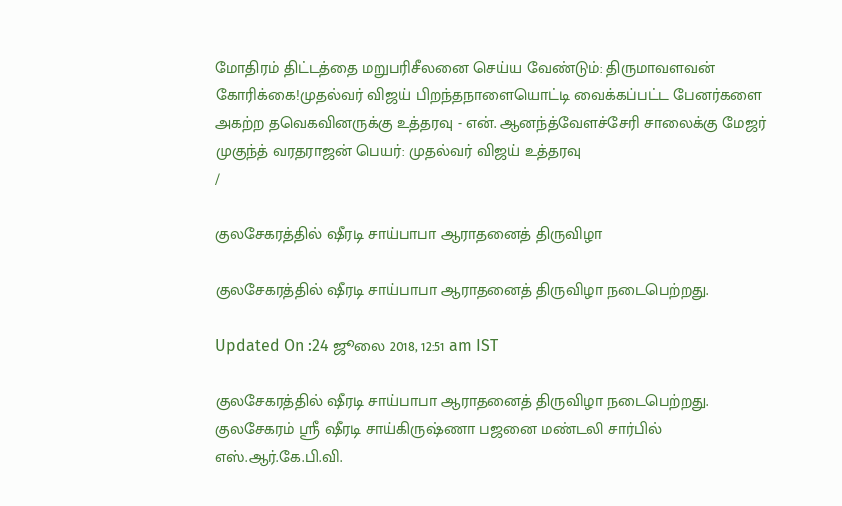மோதிரம் திட்டத்தை மறுபரிசீலனை செய்ய வேண்டும்: திருமாவளவன் கோரிக்கை!முதல்வர் விஜய் பிறந்தநாளையொட்டி வைக்கப்பட்ட பேனர்களை அகற்ற தவெகவினருக்கு உத்தரவு - என். ஆனந்த்வேளச்சேரி சாலைக்கு மேஜர் முகுந்த் வரதராஜன் பெயர்: முதல்வர் விஜய் உத்தரவு
/

குலசேகரத்தில் ஷீரடி சாய்பாபா ஆராதனைத் திருவிழா

குலசேகரத்தில் ஷீரடி சாய்பாபா ஆராதனைத் திருவிழா நடைபெற்றது.

Updated On :24 ஜூலை 2018, 12:51 am IST

குலசேகரத்தில் ஷீரடி சாய்பாபா ஆராதனைத் திருவிழா நடைபெற்றது.
குலசேகரம் ஸ்ரீ ஷீரடி சாய்கிருஷ்ணா பஜனை மண்டலி சார்பில் எஸ்.ஆர்.கே.பி.வி.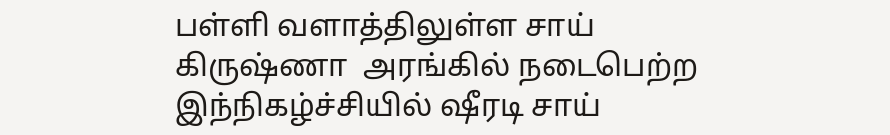பள்ளி வளாத்திலுள்ள சாய் கிருஷ்ணா  அரங்கில் நடைபெற்ற இந்நிகழ்ச்சியில் ஷீரடி சாய்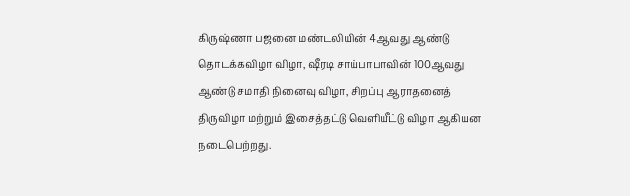கிருஷ்ணா பஜனை மண்டலியின் 4ஆவது ஆண்டு தொடக்கவிழா விழா, ஷீரடி சாய்பாபாவின் 100ஆவது ஆண்டு சமாதி நினைவு விழா, சிறப்பு ஆராதனைத் திருவிழா மற்றும் இசைத்தட்டு வெளியீட்டு விழா ஆகியன நடைபெற்றது.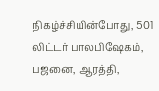நிகழ்ச்சியின்போது, 501 லிட்டர் பாலபிஷேகம், பஜனை, ஆரத்தி,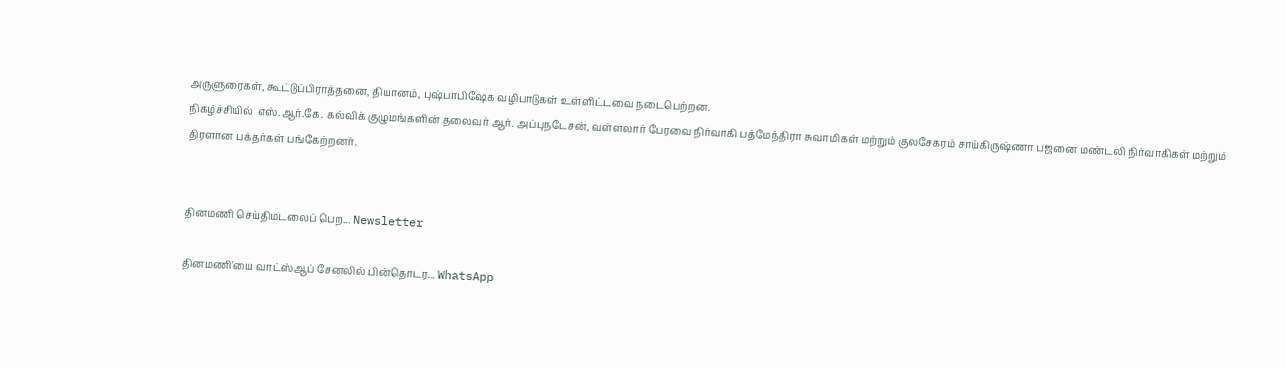அருளுரைகள், கூட்டுப்பிராத்தனை, தியானம், புஷ்பாபிஷேக வழிபாடுகள் உள்ளிட்டவை நடைபெற்றன.
நிகழ்ச்சியில்  எஸ்.ஆர்.கே. கல்விக் குழுமங்களின் தலைவர் ஆர். அப்புநடேசன், வள்ளலார் பேரவை நிர்வாகி பத்மேந்திரா சுவாமிகள் மற்றும் குலசேகரம் சாய்கிருஷ்ணா பஜனை மண்டலி நிர்வாகிகள் மற்றும் திரளான பக்தர்கள் பங்கேற்றனர்.


தினமணி செய்திமடலைப் பெற... Newsletter

தினமணி'யை வாட்ஸ்ஆப் சேனலில் பின்தொடர... WhatsApp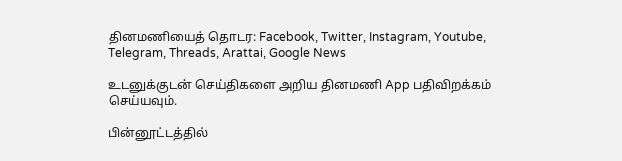தினமணியைத் தொடர: Facebook, Twitter, Instagram, Youtube, Telegram, Threads, Arattai, Google News

உடனுக்குடன் செய்திகளை அறிய தினமணி App பதிவிறக்கம் செய்யவும்.

பின்னூட்டத்தில்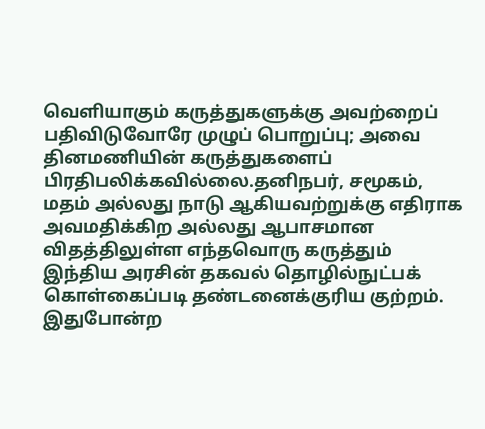வெளியாகும் கருத்துகளுக்கு அவற்றைப் பதிவிடுவோரே முழுப் பொறுப்பு; அவை தினமணியின் கருத்துகளைப் பிரதிபலிக்கவில்லை.தனிநபர், சமூகம், மதம் அல்லது நாடு ஆகியவற்றுக்கு எதிராக அவமதிக்கிற அல்லது ஆபாசமான விதத்திலுள்ள எந்தவொரு கருத்தும் இந்திய அரசின் தகவல் தொழில்நுட்பக் கொள்கைப்படி தண்டனைக்குரிய குற்றம். இதுபோன்ற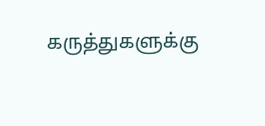கருத்துகளுக்கு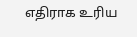எதிராக உரிய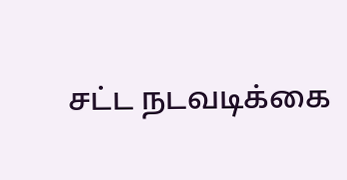சட்ட நடவடிக்கை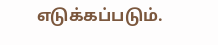எடுக்கப்படும்.